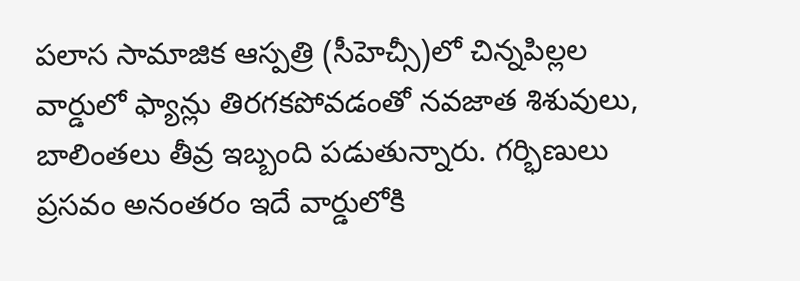పలాస సామాజిక ఆస్పత్రి (సీహెచ్సీ)లో చిన్నపిల్లల వార్డులో ఫ్యాన్లు తిరగకపోవడంతో నవజాత శిశువులు, బాలింతలు తీవ్ర ఇబ్బంది పడుతున్నారు. గర్భిణులు ప్రసవం అనంతరం ఇదే వార్డులోకి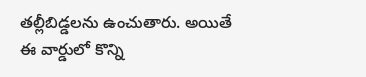తల్లీబిడ్డలను ఉంచుతారు. అయితే ఈ వార్డులో కొన్ని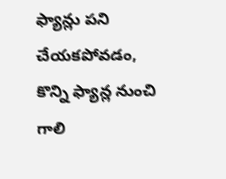ఫ్యాన్లు పని చేయకపోవడం, కొన్ని ఫ్యాన్ల నుంచి గాలి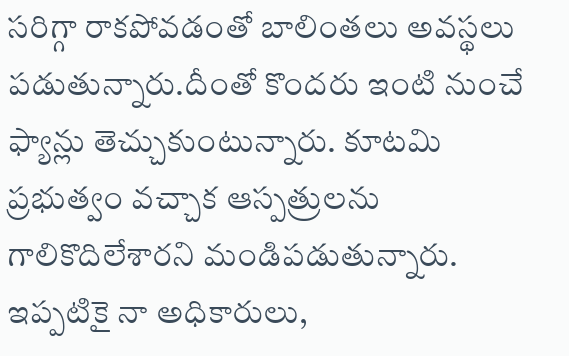సరిగ్గా రాకపోవడంతో బాలింతలు అవస్థలు పడుతున్నారు.దీంతో కొందరు ఇంటి నుంచే ఫ్యాన్లు తెచ్చుకుంటున్నారు. కూటమి ప్రభుత్వం వచ్చాక ఆస్పత్రులను గాలికొదిలేశారని మండిపడుతున్నారు. ఇప్పటికై నా అధికారులు,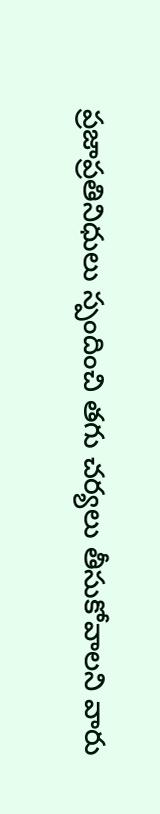ప్రజాప్రతినిధులు స్పందించి తగు చర్యలు తీసుకోవాలని వారు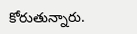కోరుతున్నారు.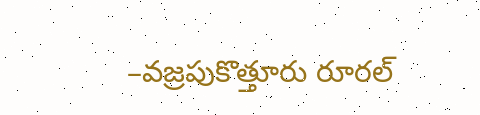–వజ్రపుకొత్తూరు రూరల్